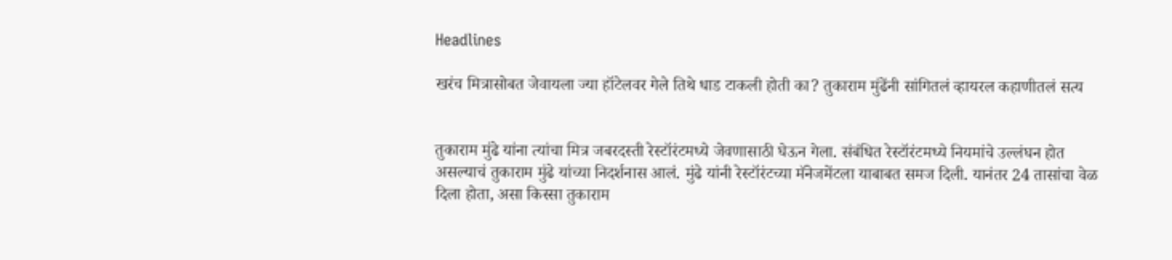Headlines

खरंच मित्रासोबत जेवायला ज्या हॉटेलवर गेले तिथे धाड टाकली होती का? तुकाराम मुंढेंनी सांगितलं व्हायरल कहाणीतलं सत्य


तुकाराम मुंढे यांना त्यांचा मित्र जबरदस्ती रेस्टॉरंटमध्ये जेवणासाठी घेऊन गेला. संबंधित रेस्टॉरंटमध्ये नियमांचे उल्लंघन होत असल्याचं तुकाराम मुंढे यांच्या निदर्शनास आलं. मुंढे यांनी रेस्टॉरंटच्या मॅनेजमेंटला याबाबत समज दिली. यानंतर 24 तासांचा वेळ दिला होता, असा किस्सा तुकाराम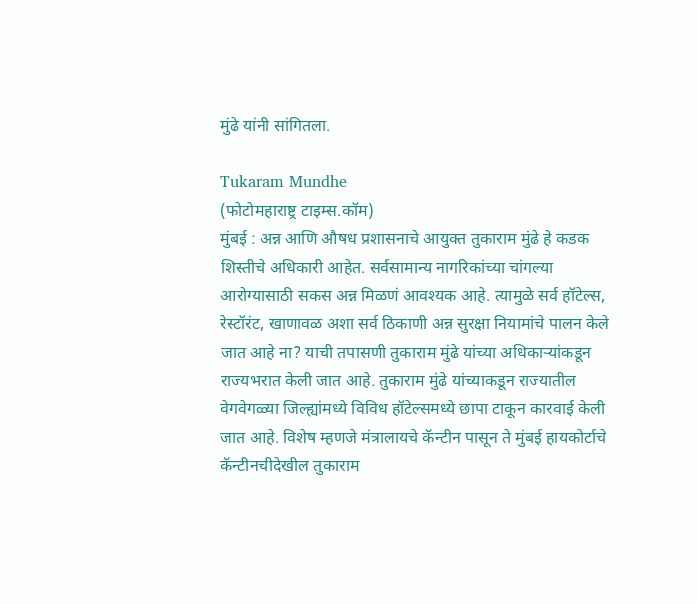मुंढे यांनी सांगितला.

Tukaram Mundhe
(फोटोमहाराष्ट्र टाइम्स.कॉम)
मुंबई : अन्न आणि औषध प्रशासनाचे आयुक्त तुकाराम मुंढे हे कडक शिस्तीचे अधिकारी आहेत. सर्वसामान्य नागरिकांच्या चांगल्या आरोग्यासाठी सकस अन्न मिळणं आवश्यक आहे. त्यामुळे सर्व हॉटेल्स, रेस्टॉरंट, खाणावळ अशा सर्व ठिकाणी अन्न सुरक्षा नियामांचे पालन केले जात आहे ना? याची तपासणी तुकाराम मुंढे यांच्या अधिकाऱ्यांकडून राज्यभरात केली जात आहे. तुकाराम मुंढे यांच्याकडून राज्यातील वेगवेगळ्या जिल्ह्यांमध्ये विविध हॉटेल्समध्ये छापा टाकून कारवाई केली जात आहे. विशेष म्हणजे मंत्रालायचे कॅन्टीन पासून ते मुंबई हायकोर्टाचे कॅन्टीनचीदेखील तुकाराम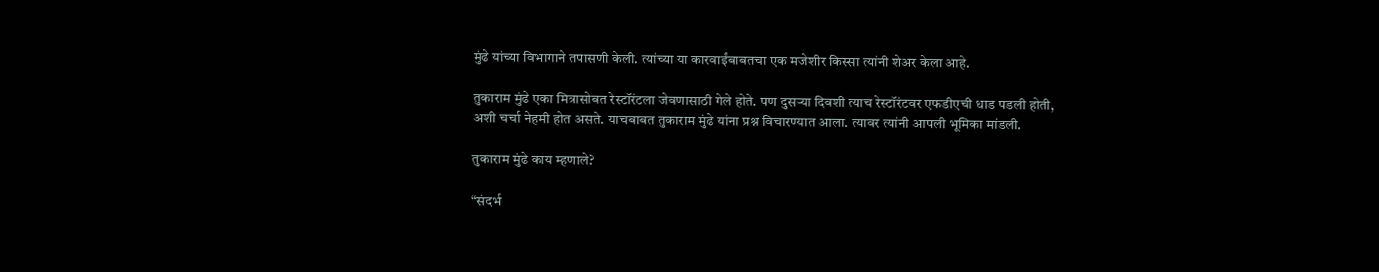मुंढे यांच्या विभागाने तपासणी केली. त्यांच्या या कारवाईंबाबतचा एक मजेशीर किस्सा त्यांनी शेअर केला आहे.

तुकाराम मुंढे एका मित्रासोबत रेस्टॉरंटला जेवणासाठी गेले होते. पण दुसऱ्या दिवशी त्याच रेस्टॉरंटवर एफडीएची धाड पडली होती, अशी चर्चा नेहमी होत असते. याचबाबत तुकाराम मुंढे यांना प्रश्न विचारण्यात आला. त्यावर त्यांनी आपली भूमिका मांडली.

तुकाराम मुंढे काय म्हणाले?

“संदर्भ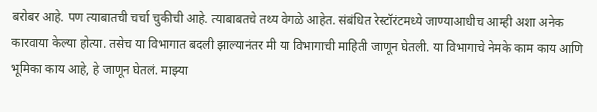बरोबर आहे. पण त्याबातची चर्चा चुकीची आहे. त्याबाबतचे तथ्य वेगळे आहेत. संबंधित रेस्टॉरंटमध्ये जाण्याआधीच आम्ही अशा अनेक कारवाया केल्या होत्या. तसेच या विभागात बदली झाल्यानंतर मी या विभागाची माहिती जाणून घेतली. या विभागाचे नेमके काम काय आणि भूमिका काय आहे, हे जाणून घेतलं. माझ्या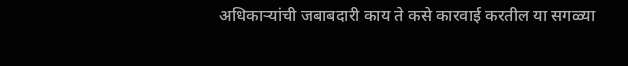अधिकाऱ्यांची जबाबदारी काय ते कसे कारवाई करतील या सगळ्या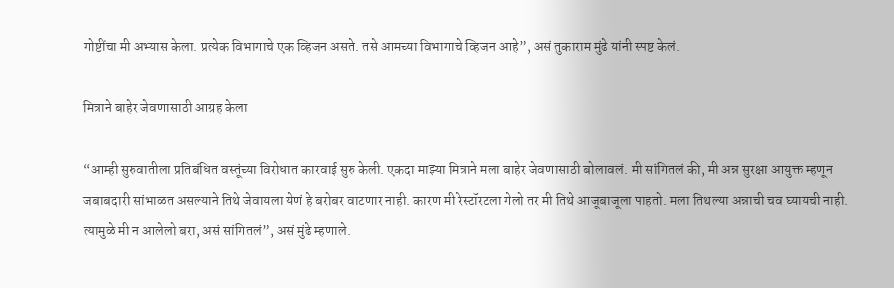गोष्टींचा मी अभ्यास केला. प्रत्येक विभागाचे एक व्हिजन असते. तसे आमच्या विभागाचे व्हिजन आहे”, असं तुकाराम मुंढे यांनी स्पष्ट केलं.

मित्राने बाहेर जेवणासाठी आग्रह केला

“आम्ही सुरुवातीला प्रतिबंधित वस्तूंच्या विरोधात कारवाई सुरु केली. एकदा माझ्या मित्राने मला बाहेर जेवणासाठी बोलावलं. मी सांगितलं की, मी अन्न सुरक्षा आयुक्त म्हणून जबाबदारी सांभाळत असल्याने तिथे जेवायला येणं हे बरोबर वाटणार नाही. कारण मी रेस्टॉरटला गेलो तर मी तिथे आजूबाजूला पाहतो. मला तिथल्या अन्नाची चव घ्यायची नाही. त्यामुळे मी न आलेलो बरा, असं सांगितलं”, असं मुंढे म्हणाले.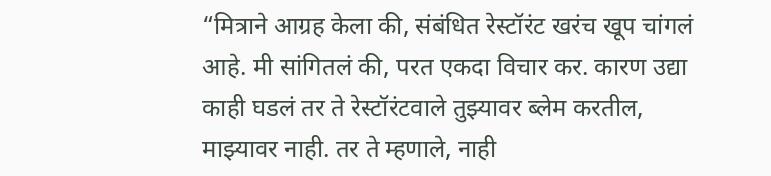“मित्राने आग्रह केला की, संबंधित रेस्टॉरंट खरंच खूप चांगलं आहे. मी सांगितलं की, परत एकदा विचार कर. कारण उद्या काही घडलं तर ते रेस्टॉरंटवाले तुझ्यावर ब्लेम करतील, माझ्यावर नाही. तर ते म्हणाले, नाही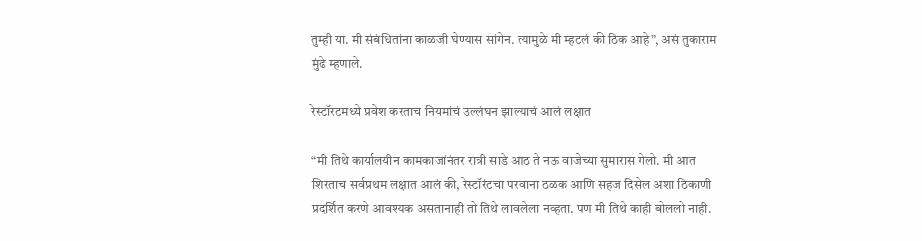तुम्ही या. मी संबंधितांना काळजी घेण्यास सांगेन. त्यामुळे मी म्हटलं की ठिक आहे”, असं तुकाराम मुंढे म्हणाले.

रेस्टॉरटमध्ये प्रवेश करताच नियमांचं उल्लंघन झाल्याचं आलं लक्षात

“मी तिथे कार्यालयीन कामकाजांनंतर रात्री साडे आठ ते नऊ वाजेच्या सुमारास गेलो. मी आत शिरताच सर्वप्रथम लक्षात आलं की, रेस्टॉरंटचा परवाना ठळक आणि सहज दिसेल अशा ठिकाणी प्रदर्शित करणे आवश्यक असतानाही तो तिथे लावलेला नव्हता. पण मी तिथे काही बोललो नाही.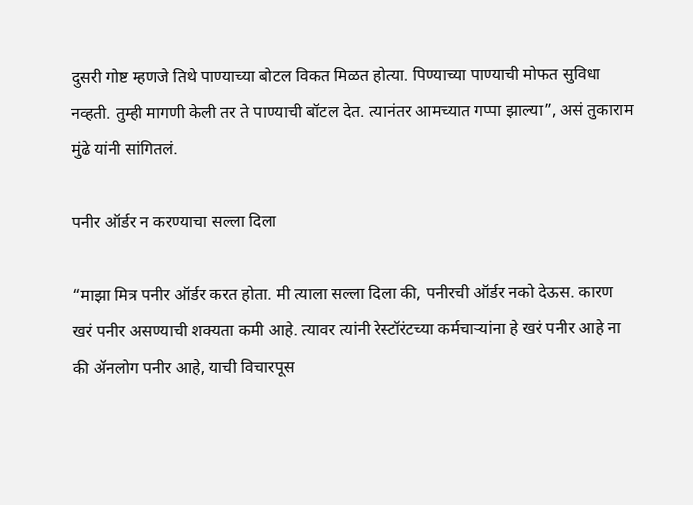दुसरी गोष्ट म्हणजे तिथे पाण्याच्या बोटल विकत मिळत होत्या. पिण्याच्या पाण्याची मोफत सुविधा नव्हती. तुम्ही मागणी केली तर ते पाण्याची बॉटल देत. त्यानंतर आमच्यात गप्पा झाल्या”, असं तुकाराम मुंढे यांनी सांगितलं.

पनीर ऑर्डर न करण्याचा सल्ला दिला

“माझा मित्र पनीर ऑर्डर करत होता. मी त्याला सल्ला दिला की, पनीरची ऑर्डर नको देऊस. कारण खरं पनीर असण्याची शक्यता कमी आहे. त्यावर त्यांनी रेस्टॉरंटच्या कर्मचाऱ्यांना हे खरं पनीर आहे ना की ॲनलोग पनीर आहे, याची विचारपूस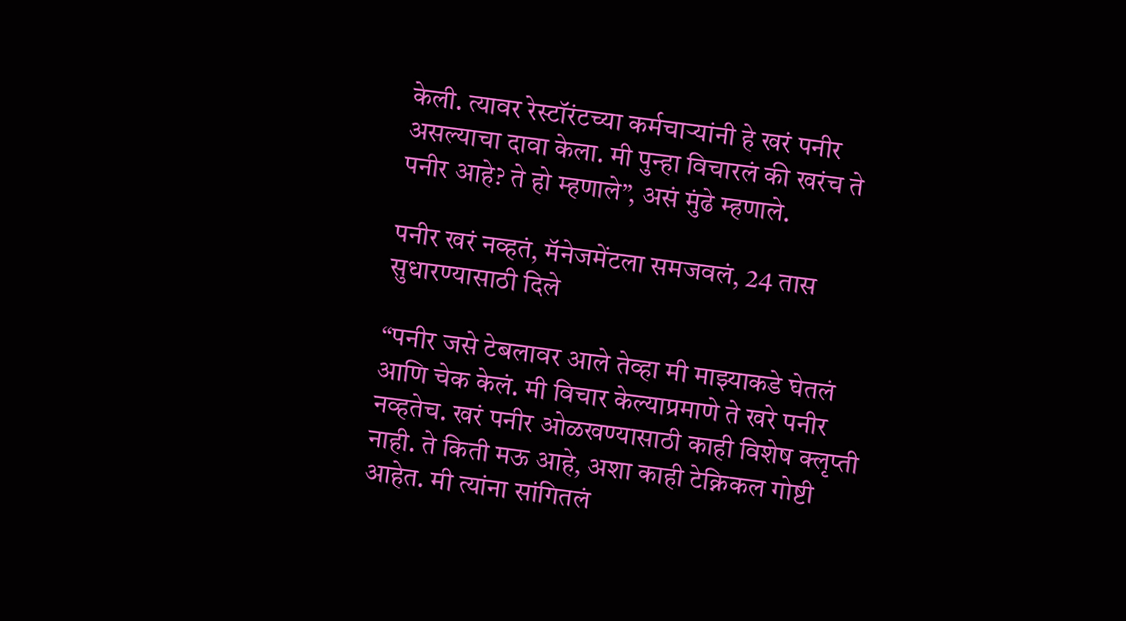केली. त्यावर रेस्टॉरंटच्या कर्मचाऱ्यांनी हे खरं पनीर असल्याचा दावा केला. मी पुन्हा विचारलं की खरंच ते पनीर आहे? ते हो म्हणाले”, असं मुंढे म्हणाले.

पनीर खरं नव्हतं, मॅनेजमेंटला समजवलं, 24 तास सुधारण्यासाठी दिले

“पनीर जसे टेबलावर आले तेव्हा मी माझ्याकडे घेतलं आणि चेक केलं. मी विचार केल्याप्रमाणे ते खरे पनीर नव्हतेच. खरं पनीर ओळखण्यासाठी काही विशेष क्लृप्ती नाही. ते किती मऊ आहे, अशा काही टेक्निकल गोष्टी आहेत. मी त्यांना सांगितलं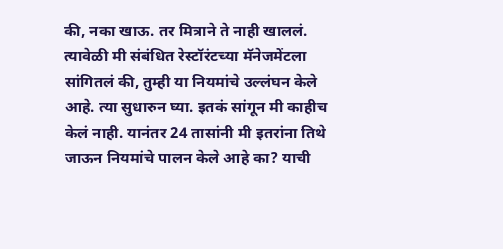की, नका खाऊ. तर मित्राने ते नाही खाललं. त्यावेळी मी संबंधित रेस्टॉरंटच्या मॅनेजमेंटला सांगितलं की, तुम्ही या नियमांचे उल्लंघन केले आहे. त्या सुधारुन घ्या. इतकं सांगून मी काहीच केलं नाही. यानंतर 24 तासांनी मी इतरांना तिथे जाऊन नियमांचे पालन केले आहे का? याची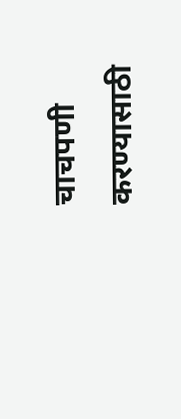चाचपणी करण्यासाठी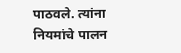पाठवले. त्यांना नियमांचे पालन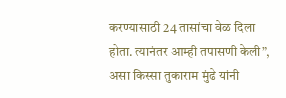करण्यासाठी 24 तासांचा वेळ दिला होता. त्यानंतर आम्ही तपासणी केली”, असा किस्सा तुकाराम मुंढे यांनी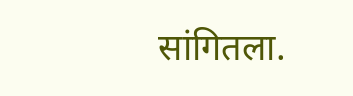सांगितला.